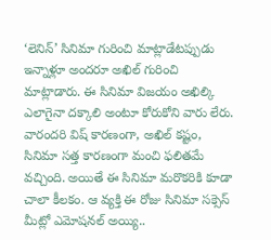‘లెనిన్’ సినిమా గురించి మాట్లాడేటప్పుడు ఇన్నాళ్లూ అందరూ అఖిల్ గురించి మాట్లాడారు. ఈ సినిమా విజయం అఖిల్కి ఎలాగైనా దక్కాలి అంటూ కోరుకోని వారు లేరు. వారందరి విష్ కారణంగా, అఖిల్ కష్టం, సినిమా సత్త కారణంగా మంచి ఫలితమే వచ్చింది. అయితే ఈ సినిమా మరొకరికి కూడా చాలా కీలకం. ఆ వ్యక్తి ఈ రోజు సినిమా సక్సెస్ మీట్లో ఎమోషనల్ అయ్యి..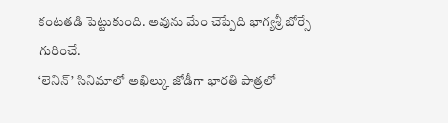కంటతడి పెట్టుకుంది. అవును మేం చెప్పేది భాగ్యశ్రీ బోర్సే గురించే.
‘లెనిన్’ సినిమాలో అఖిల్కు జోడీగా భారతి పాత్రలో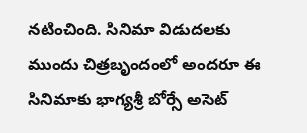నటించింది. సినిమా విడుదలకు ముందు చిత్రబృందంలో అందరూ ఈ సినిమాకు భాగ్యశ్రీ బోర్సే అసెట్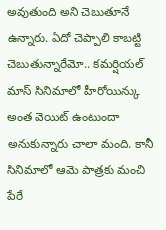అవుతుంది అని చెబుతూనే ఉన్నారు. ఏదో చెప్పాలి కాబట్టి చెబుతున్నారేమో.. కమర్షియల్ మాస్ సినిమాలో హీరోయిన్కు అంత వెయిట్ ఉంటుందా అనుకున్నారు చాలా మంది. కానీ సినిమాలో ఆమె పాత్రకు మంచి పేరే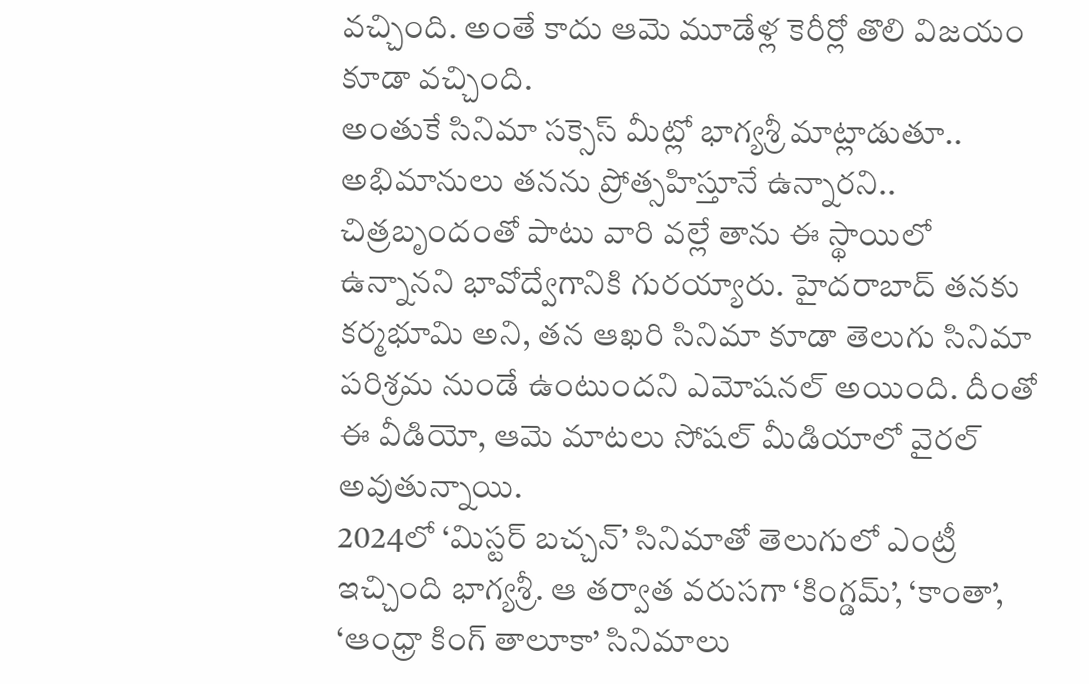వచ్చింది. అంతే కాదు ఆమె మూడేళ్ల కెరీర్లో తొలి విజయం కూడా వచ్చింది.
అంతుకే సినిమా సక్సెస్ మీట్లో భాగ్యశ్రీ మాట్లాడుతూ.. అభిమానులు తనను ప్రోత్సహిస్తూనే ఉన్నారని.. చిత్రబృందంతో పాటు వారి వల్లే తాను ఈ స్థాయిలో ఉన్నానని భావోద్వేగానికి గురయ్యారు. హైదరాబాద్ తనకు కర్మభూమి అని, తన ఆఖరి సినిమా కూడా తెలుగు సినిమా పరిశ్రమ నుండే ఉంటుందని ఎమోషనల్ అయింది. దీంతో ఈ వీడియో, ఆమె మాటలు సోషల్ మీడియాలో వైరల్ అవుతున్నాయి.
2024లో ‘మిస్టర్ బచ్చన్’ సినిమాతో తెలుగులో ఎంట్రీ ఇచ్చింది భాగ్యశ్రీ. ఆ తర్వాత వరుసగా ‘కింగ్డమ్’, ‘కాంతా’, ‘ఆంధ్రా కింగ్ తాలూకా’ సినిమాలు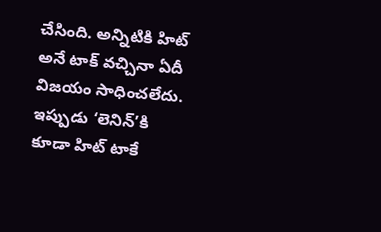చేసింది. అన్నిటికి హిట్ అనే టాక్ వచ్చినా ఏదీ విజయం సాధించలేదు. ఇప్పుడు ‘లెనిన్’కి కూడా హిట్ టాకే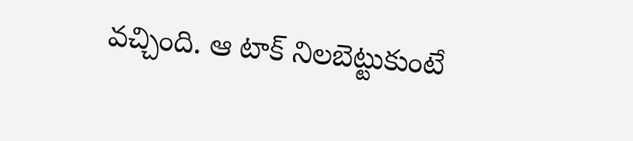వచ్చింది. ఆ టాక్ నిలబెట్టుకుంటే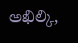అఖిల్కి,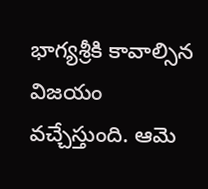భాగ్యశ్రీకి కావాల్సిన విజయం వచ్చేస్తుంది. ఆమె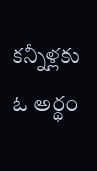కన్నీళ్లకు ఓ అర్థం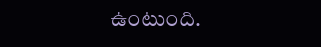ఉంటుంది.